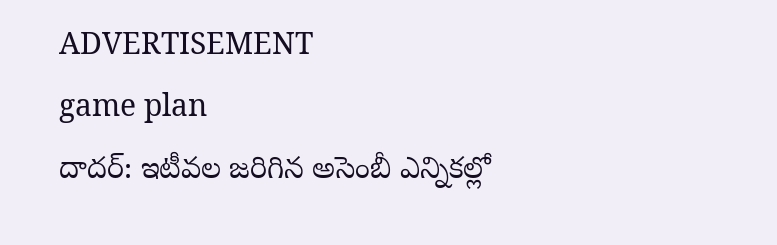ADVERTISEMENT
game plan
దాదర్: ఇటీవల జరిగిన అసెంబీ ఎన్నికల్లో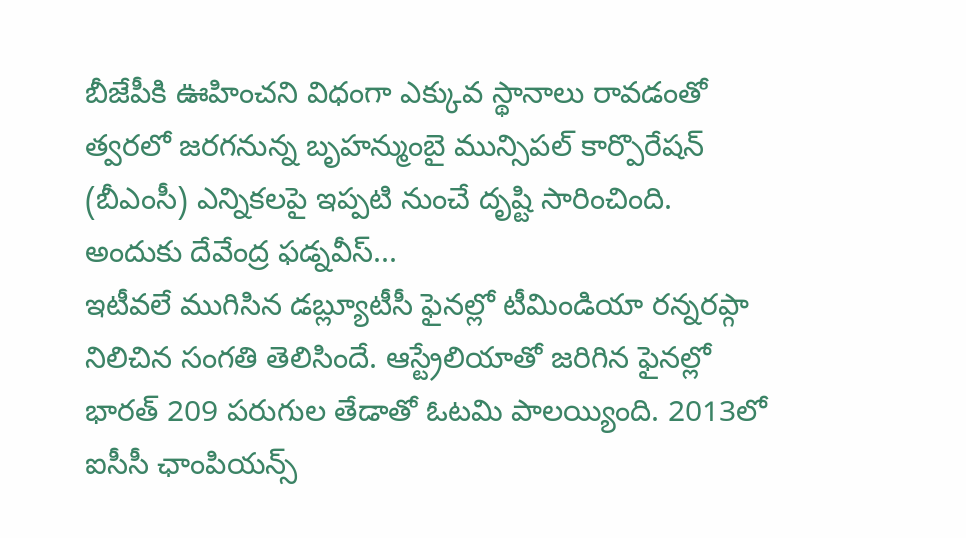బీజేపీకి ఊహించని విధంగా ఎక్కువ స్థానాలు రావడంతో త్వరలో జరగనున్న బృహన్ముంబై మున్సిపల్ కార్పొరేషన్ (బీఎంసీ) ఎన్నికలపై ఇప్పటి నుంచే దృష్టి సారించింది. అందుకు దేవేంద్ర ఫడ్నవీస్...
ఇటీవలే ముగిసిన డబ్ల్యూటీసీ ఫైనల్లో టీమిండియా రన్నరప్గా నిలిచిన సంగతి తెలిసిందే. ఆస్ట్రేలియాతో జరిగిన ఫైనల్లో భారత్ 209 పరుగుల తేడాతో ఓటమి పాలయ్యింది. 2013లో ఐసీసీ ఛాంపియన్స్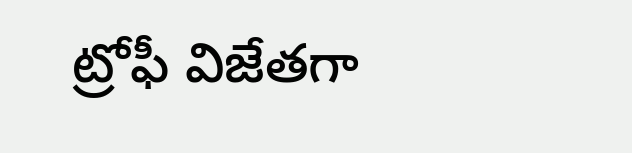ట్రోఫీ విజేతగా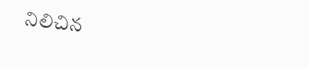నిలిచిన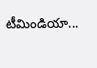టీమిండియా...